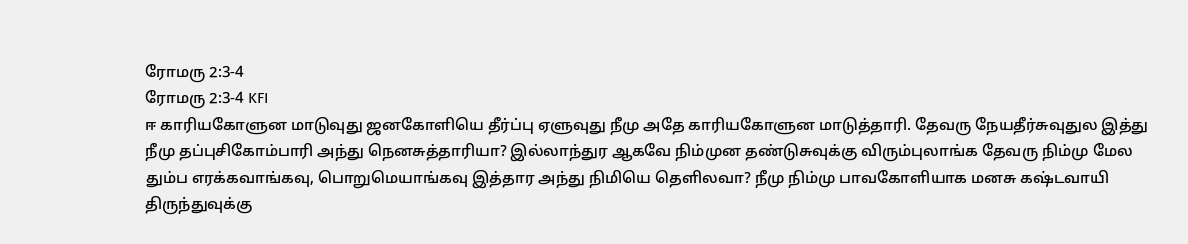ரோமரு 2:3-4
ரோமரு 2:3-4 KFI
ஈ காரியகோளுன மாடுவுது ஜனகோளியெ தீர்ப்பு ஏளுவுது நீமு அதே காரியகோளுன மாடுத்தாரி. தேவரு நேயதீர்சுவுதுல இத்து நீமு தப்புசிகோம்பாரி அந்து நெனசுத்தாரியா? இல்லாந்துர ஆகவே நிம்முன தண்டுசுவுக்கு விரும்புலாங்க தேவரு நிம்மு மேல தும்ப எரக்கவாங்கவு, பொறுமெயாங்கவு இத்தார அந்து நிமியெ தெளிலவா? நீமு நிம்மு பாவகோளியாக மனசு கஷ்டவாயி திருந்துவுக்கு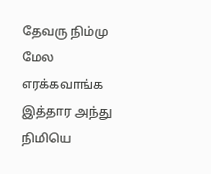தேவரு நிம்மு மேல எரக்கவாங்க இத்தார அந்து நிமியெ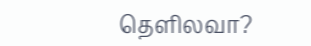தெளிலவா?